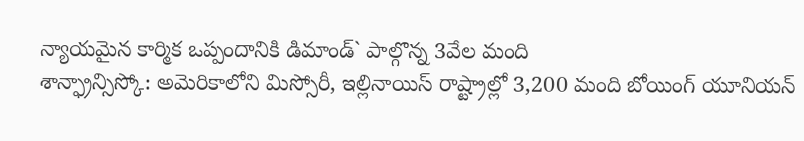న్యాయమైన కార్మిక ఒప్పందానికి డిమాండ్` పాల్గొన్న 3వేల మంది
శాన్ఫ్రాన్సిస్కో: అమెరికాలోని మిస్సోరీ, ఇల్లినాయిస్ రాష్ట్రాల్లో 3,200 మంది బోయింగ్ యూనియన్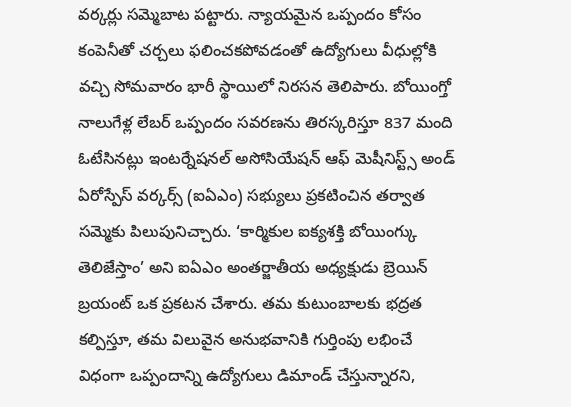వర్కర్లు సమ్మెబాట పట్టారు. న్యాయమైన ఒప్పందం కోసం కంపెనీతో చర్చలు ఫలించకపోవడంతో ఉద్యోగులు వీధుల్లోకి వచ్చి సోమవారం భారీ స్థాయిలో నిరసన తెలిపారు. బోయింగ్తో నాలుగేళ్ల లేబర్ ఒప్పందం సవరణను తిరస్కరిస్తూ 837 మంది ఓటేసినట్లు ఇంటర్నేషనల్ అసోసియేషన్ ఆఫ్ మెషీనిస్ట్స్ అండ్ ఏరోస్పేస్ వర్కర్స్ (ఐఏఎం) సభ్యులు ప్రకటించిన తర్వాత సమ్మెకు పిలుపునిచ్చారు. ‘కార్మికుల ఐక్యశక్తి బోయింగ్కు తెలిజేస్తాం’ అని ఐఏఎం అంతర్జాతీయ అధ్యక్షుడు బ్రెయిన్ బ్రయంట్ ఒక ప్రకటన చేశారు. తమ కుటుంబాలకు భద్రత కల్పిస్తూ, తమ విలువైన అనుభవానికి గుర్తింపు లభించే విధంగా ఒప్పందాన్ని ఉద్యోగులు డిమాండ్ చేస్తున్నారని,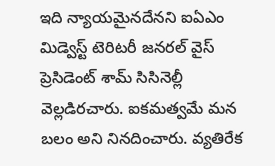ఇది న్యాయమైనదేనని ఐఏఎం మిడ్వెస్ట్ టెరిటరీ జనరల్ వైస్ ప్రెసిడెంట్ శామ్ సిసినెల్లీ వెల్లడిరచారు. ఐకమత్వమే మన బలం అని నినదించారు. వ్యతిరేక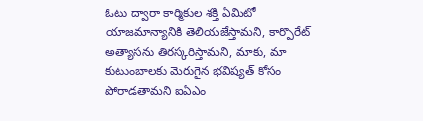ఓటు ద్వారా కార్మికుల శక్తి ఏమిటో యాజమాన్యానికి తెలియజేస్తామని, కార్పొరేట్ అత్యాసను తిరస్కరిస్తామని, మాకు, మా కుటుంబాలకు మెరుగైన భవిష్యత్ కోసం పోరాడతామని ఐఏఎం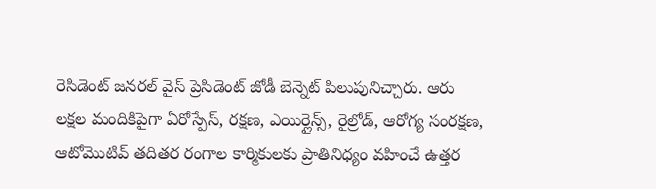రెసిడెంట్ జనరల్ వైస్ ప్రెసిడెంట్ జోడీ బెన్నెట్ పిలుపునిచ్చారు. ఆరు లక్షల మందికిపైగా ఏరోస్పేస్, రక్షణ, ఎయిర్లైన్స్, రైల్రోడ్, ఆరోగ్య సంరక్షణ, ఆటోమొటివ్ తదితర రంగాల కార్మికులకు ప్రాతినిధ్యం వహించే ఉత్తర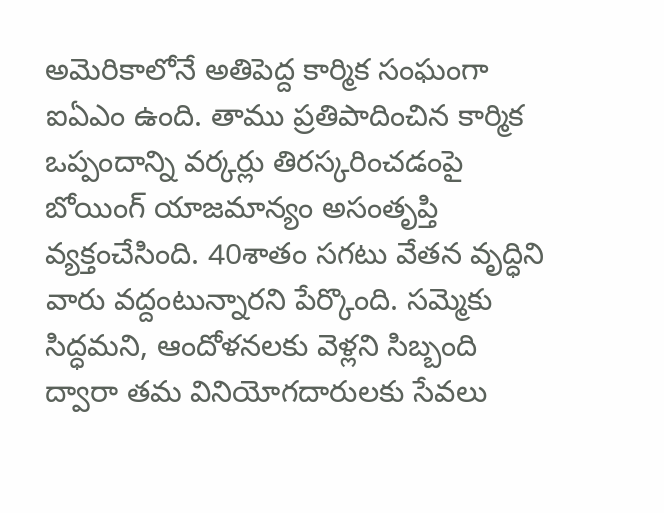అమెరికాలోనే అతిపెద్ద కార్మిక సంఘంగా ఐఏఎం ఉంది. తాము ప్రతిపాదించిన కార్మిక ఒప్పందాన్ని వర్కర్లు తిరస్కరించడంపై బోయింగ్ యాజమాన్యం అసంతృప్తి వ్యక్తంచేసింది. 40శాతం సగటు వేతన వృద్ధిని వారు వద్దంటున్నారని పేర్కొంది. సమ్మెకు సిద్ధమని, ఆందోళనలకు వెళ్లని సిబ్బంది ద్వారా తమ వినియోగదారులకు సేవలు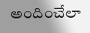అందించేలా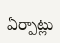ఏర్పాట్లు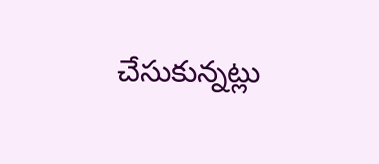చేసుకున్నట్లు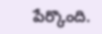పేర్కొంది.